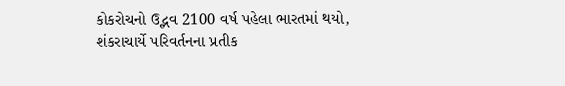કોકરોચનો ઉદ્ભવ 2100 વર્ષ પહેલા ભારતમાં થયો, શંકરાચાર્યે પરિવર્તનના પ્રતીક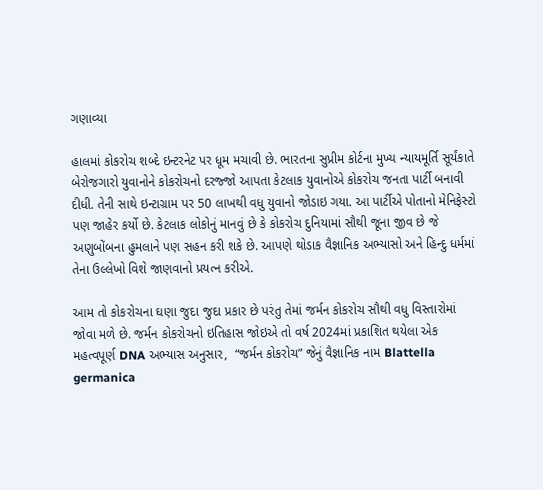ગણાવ્યા

હાલમાં કોકરોચ શબ્દે ઇન્ટરનેટ પર ધૂમ મચાવી છે. ભારતના સુપ્રીમ કોર્ટના મુખ્ય ન્યાયમૂર્તિ સૂર્યંકાતે બેરોજગારો યુવાનોને કોકરોચનો દરજ્જો આપતા કેટલાક યુવાનોએ કોકરોચ જનતા પાર્ટી બનાવી દીધી. તેની સાથે ઇન્ટાગ્રામ પર 50 લાખથી વધુ યુવાનો જોડાઇ ગયા. આ પાર્ટીએ પોતાનો મેનિફેસ્ટો પણ જાહેર કર્યો છે. કેટલાક લોકોનું માનવું છે કે કોકરોચ દુનિયામાં સૌથી જૂના જીવ છે જે અણુબોંબના હુમલાને પણ સહન કરી શકે છે. આપણે થોડાક વૈજ્ઞાનિક અભ્યાસો અને હિન્દુ ધર્મમાં તેના ઉલ્લેખો વિશે જાણવાનો પ્રયત્ન કરીએ.

આમ તો કોકરોચના ઘણા જુદા જુદા પ્રકાર છે પરંતુ તેમાં જર્મન કોકરોચ સૌથી વધુ વિસ્તારોમાં જોવા મળે છે. જર્મન કોકરોચનો ઇતિહાસ જોઇએ તો વર્ષ 2024માં પ્રકાશિત થયેલા એક મહત્વપૂર્ણ DNA અભ્યાસ અનુસાર,  “જર્મન કોકરોચ” જેનું વૈજ્ઞાનિક નામ Blattella germanica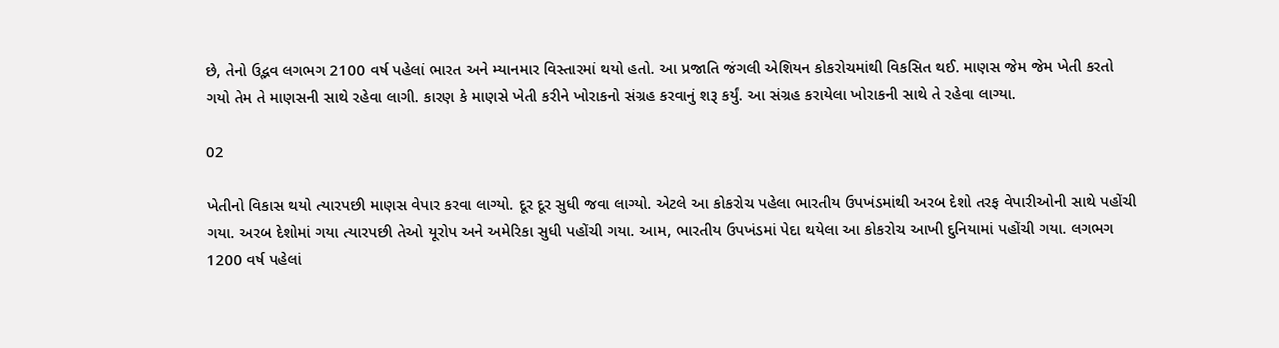છે, તેનો ઉદ્ભવ લગભગ 2100 વર્ષ પહેલાં ભારત અને મ્યાનમાર વિસ્તારમાં થયો હતો. આ પ્રજાતિ જંગલી એશિયન કોકરોચમાંથી વિકસિત થઈ. માણસ જેમ જેમ ખેતી કરતો ગયો તેમ તે માણસની સાથે રહેવા લાગી. કારણ કે માણસે ખેતી કરીને ખોરાકનો સંગ્રહ કરવાનું શરૂ કર્યું. આ સંગ્રહ કરાયેલા ખોરાકની સાથે તે રહેવા લાગ્યા.

02

ખેતીનો વિકાસ થયો ત્યારપછી માણસ વેપાર કરવા લાગ્યો. દૂર દૂર સુધી જવા લાગ્યો. એટલે આ કોકરોચ પહેલા ભારતીય ઉપખંડમાંથી અરબ દેશો તરફ વેપારીઓની સાથે પહોંચી ગયા. અરબ દેશોમાં ગયા ત્યારપછી તેઓ યૂરોપ અને અમેરિકા સુધી પહોંચી ગયા. આમ, ભારતીય ઉપખંડમાં પેદા થયેલા આ કોકરોચ આખી દુનિયામાં પહોંચી ગયા. લગભગ 1200 વર્ષ પહેલાં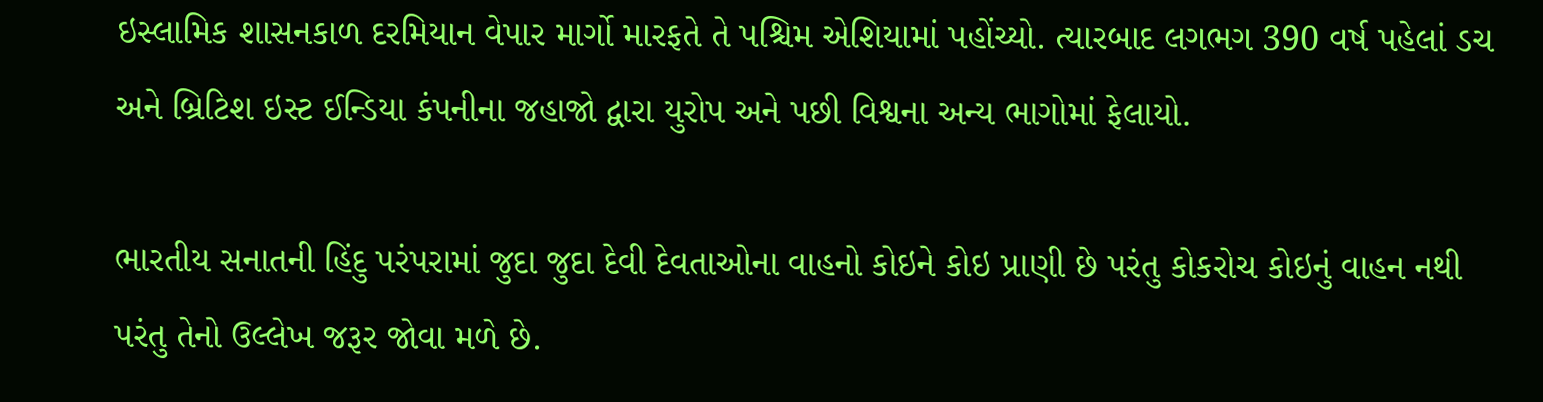ઇસ્લામિક શાસનકાળ દરમિયાન વેપાર માર્ગો મારફતે તે પશ્ચિમ એશિયામાં પહોંચ્યો. ત્યારબાદ લગભગ 390 વર્ષ પહેલાં ડચ અને બ્રિટિશ ઇસ્ટ ઈન્ડિયા કંપનીના જહાજો દ્વારા યુરોપ અને પછી વિશ્વના અન્ય ભાગોમાં ફેલાયો.

ભારતીય સનાતની હિંદુ પરંપરામાં જુદા જુદા દેવી દેવતાઓના વાહનો કોઇને કોઇ પ્રાણી છે પરંતુ કોકરોચ કોઇનું વાહન નથી પરંતુ તેનો ઉલ્લેખ જરૂર જોવા મળે છે.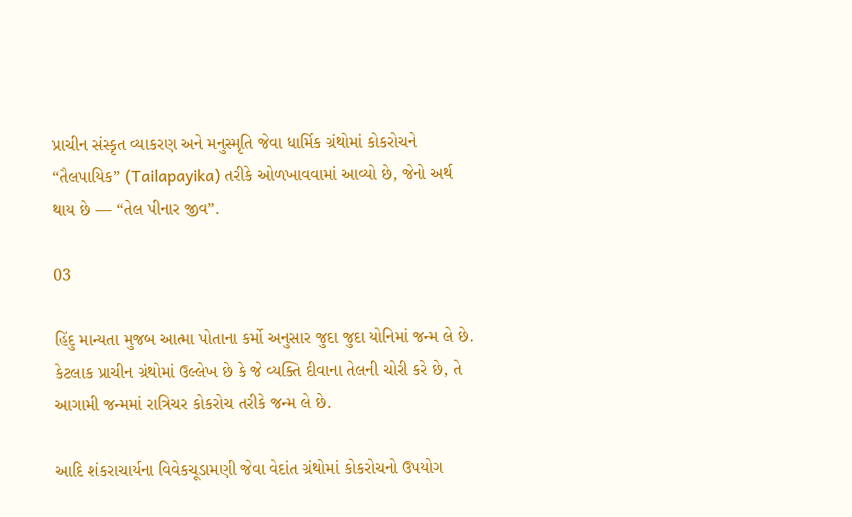પ્રાચીન સંસ્કૃત વ્યાકરણ અને મનુસ્મૃતિ જેવા ધાર્મિક ગ્રંથોમાં કોકરોચને “તૈલપાયિક” (Tailapayika) તરીકે ઓળખાવવામાં આવ્યો છે, જેનો અર્થ થાય છે — “તેલ પીનાર જીવ”.

03

હિંદુ માન્યતા મુજબ આત્મા પોતાના કર્મો અનુસાર જુદા જુદા યોનિમાં જન્મ લે છે. કેટલાક પ્રાચીન ગ્રંથોમાં ઉલ્લેખ છે કે જે વ્યક્તિ દીવાના તેલની ચોરી કરે છે, તે આગામી જન્મમાં રાત્રિચર કોકરોચ તરીકે જન્મ લે છે.

આદિ શંકરાચાર્યના વિવેકચૂડામણી જેવા વેદાંત ગ્રંથોમાં કોકરોચનો ઉપયોગ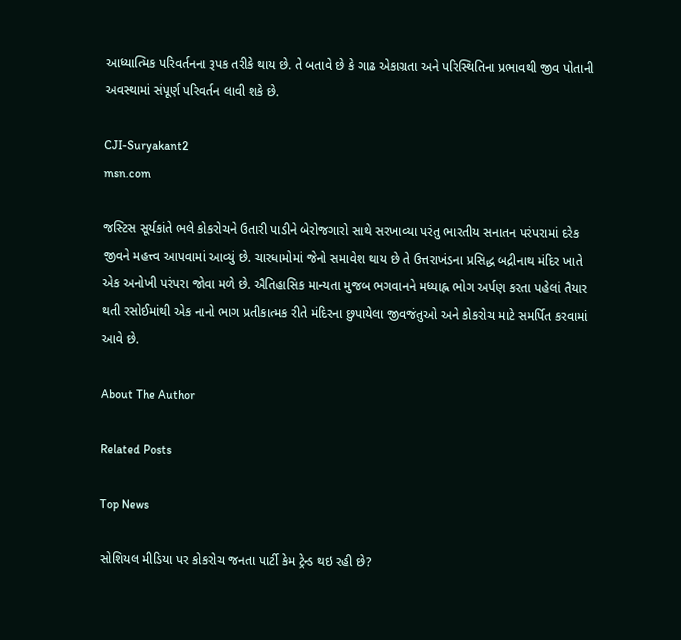આધ્યાત્મિક પરિવર્તનના રૂપક તરીકે થાય છે. તે બતાવે છે કે ગાઢ એકાગ્રતા અને પરિસ્થિતિના પ્રભાવથી જીવ પોતાની અવસ્થામાં સંપૂર્ણ પરિવર્તન લાવી શકે છે.

CJI-Suryakant2
msn.com

જસ્ટિસ સૂર્યકાંતે ભલે કોકરોચને ઉતારી પાડીને બેરોજગારો સાથે સરખાવ્યા પરંતુ ભારતીય સનાતન પરંપરામાં દરેક જીવને મહત્ત્વ આપવામાં આવ્યું છે. ચારધામોમાં જેનો સમાવેશ થાય છે તે ઉત્તરાખંડના પ્રસિદ્ધ બદ્રીનાથ મંદિર ખાતે એક અનોખી પરંપરા જોવા મળે છે. ઐતિહાસિક માન્યતા મુજબ ભગવાનને મધ્યાહ્ન ભોગ અર્પણ કરતા પહેલાં તૈયાર થતી રસોઈમાંથી એક નાનો ભાગ પ્રતીકાત્મક રીતે મંદિરના છુપાયેલા જીવજંતુઓ અને કોકરોચ માટે સમર્પિત કરવામાં આવે છે.

About The Author

Related Posts

Top News

સોશિયલ મીડિયા પર કોકરોચ જનતા પાર્ટી કેમ ટ્રેન્ડ થઇ રહી છે?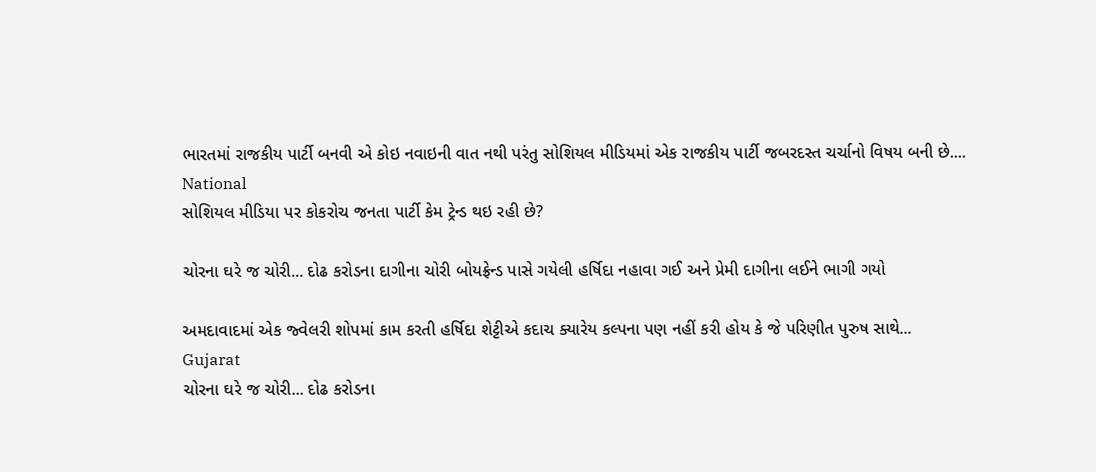ભારતમાં રાજકીય પાર્ટી બનવી એ કોઇ નવાઇની વાત નથી પરંતુ સોશિયલ મીડિયમાં એક રાજકીય પાર્ટી જબરદસ્ત ચર્ચાનો વિષય બની છે....
National
સોશિયલ મીડિયા પર કોકરોચ જનતા પાર્ટી કેમ ટ્રેન્ડ થઇ રહી છે?

ચોરના ઘરે જ ચોરી... દોઢ કરોડના દાગીના ચોરી બોયફ્રેન્ડ પાસે ગયેલી હર્ષિદા નહાવા ગઈ અને પ્રેમી દાગીના લઈને ભાગી ગયો

અમદાવાદમાં એક જ્વેલરી શોપમાં કામ કરતી હર્ષિદા શેટ્ટીએ કદાચ ક્યારેય કલ્પના પણ નહીં કરી હોય કે જે પરિણીત પુરુષ સાથે...
Gujarat
ચોરના ઘરે જ ચોરી... દોઢ કરોડના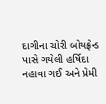દાગીના ચોરી બોયફ્રેન્ડ પાસે ગયેલી હર્ષિદા નહાવા ગઈ અને પ્રેમી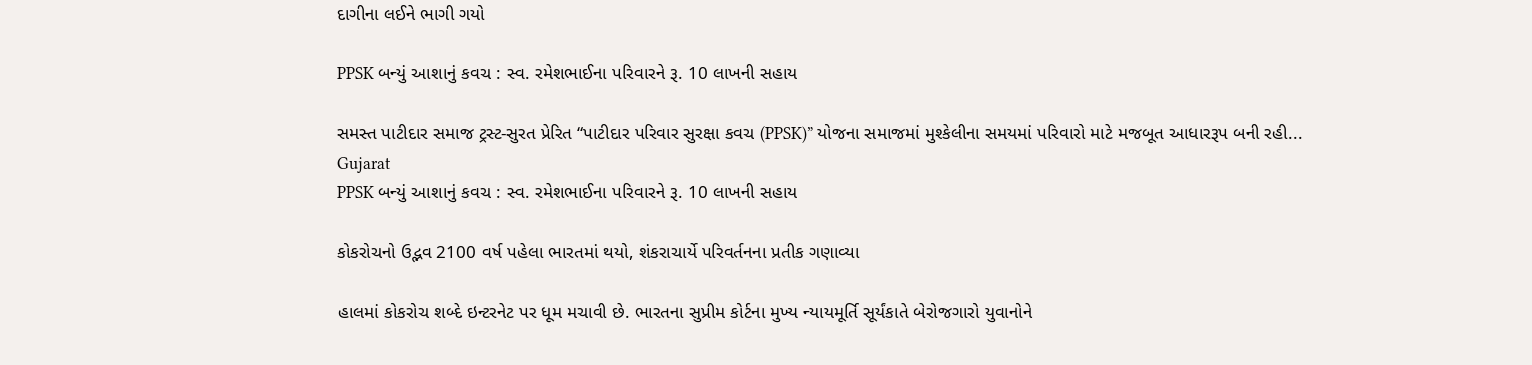દાગીના લઈને ભાગી ગયો

PPSK બન્યું આશાનું કવચ : સ્વ. રમેશભાઈના પરિવારને રૂ. 10 લાખની સહાય

સમસ્ત પાટીદાર સમાજ ટ્રસ્ટ-સુરત પ્રેરિત “પાટીદાર પરિવાર સુરક્ષા કવચ (PPSK)” યોજના સમાજમાં મુશ્કેલીના સમયમાં પરિવારો માટે મજબૂત આધારરૂપ બની રહી...
Gujarat
PPSK બન્યું આશાનું કવચ : સ્વ. રમેશભાઈના પરિવારને રૂ. 10 લાખની સહાય

કોકરોચનો ઉદ્ભવ 2100 વર્ષ પહેલા ભારતમાં થયો, શંકરાચાર્યે પરિવર્તનના પ્રતીક ગણાવ્યા

હાલમાં કોકરોચ શબ્દે ઇન્ટરનેટ પર ધૂમ મચાવી છે. ભારતના સુપ્રીમ કોર્ટના મુખ્ય ન્યાયમૂર્તિ સૂર્યંકાતે બેરોજગારો યુવાનોને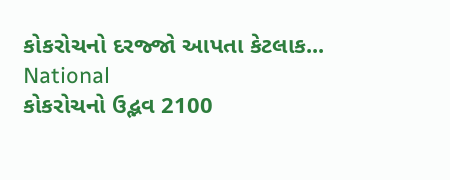કોકરોચનો દરજ્જો આપતા કેટલાક...
National
કોકરોચનો ઉદ્ભવ 2100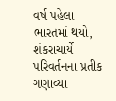વર્ષ પહેલા ભારતમાં થયો, શંકરાચાર્યે પરિવર્તનના પ્રતીક ગણાવ્યા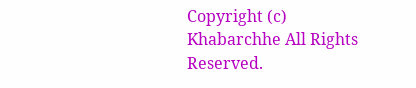Copyright (c) Khabarchhe All Rights Reserved.